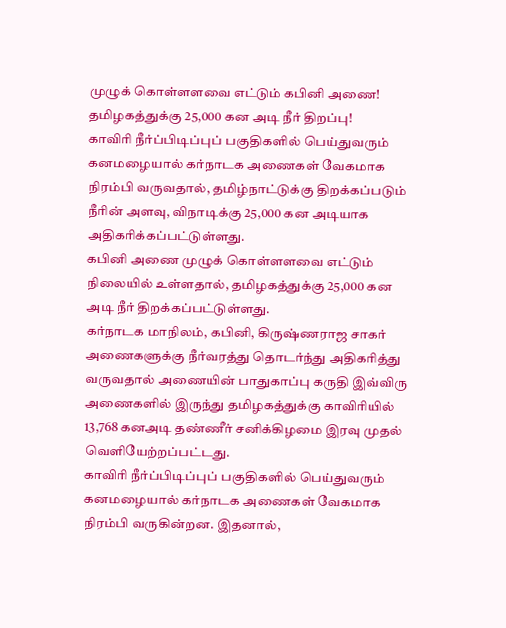முழுக் கொள்ளளவை எட்டும் கபினி அணை! தமிழகத்துக்கு 25,000 கன அடி நீர் திறப்பு!
காவிரி நீர்ப்பிடிப்புப் பகுதிகளில் பெய்துவரும் கனமழையால் கர்நாடக அணைகள் வேகமாக நிரம்பி வருவதால், தமிழ்நாட்டுக்கு திறக்கப்படும் நீரின் அளவு, விநாடிக்கு 25,000 கன அடியாக அதிகரிக்கப்பட்டுள்ளது.
கபினி அணை முழுக் கொள்ளளவை எட்டும் நிலையில் உள்ளதால், தமிழகத்துக்கு 25,000 கன அடி நீர் திறக்கப்பட்டுள்ளது.
கர்நாடக மாநிலம், கபினி, கிருஷ்ணராஜ சாகர் அணைகளுக்கு நீர்வரத்து தொடர்ந்து அதிகரித்து வருவதால் அணையின் பாதுகாப்பு கருதி இவ்விரு அணைகளில் இருந்து தமிழகத்துக்கு காவிரியில் 13,768 கனஅடி தண்ணீர் சனிக்கிழமை இரவு முதல் வெளியேற்றப்பட்டது.
காவிரி நீர்ப்பிடிப்புப் பகுதிகளில் பெய்துவரும் கனமழையால் கர்நாடக அணைகள் வேகமாக நிரம்பி வருகின்றன. இதனால்,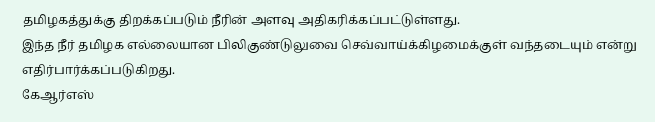தமிழகத்துக்கு திறக்கப்படும் நீரின் அளவு அதிகரிக்கப்பட்டுள்ளது.
இந்த நீர் தமிழக எல்லையான பிலிகுண்டுலுவை செவ்வாய்க்கிழமைக்குள் வந்தடையும் என்று எதிர்பார்க்கப்படுகிறது.
கேஆர்எஸ்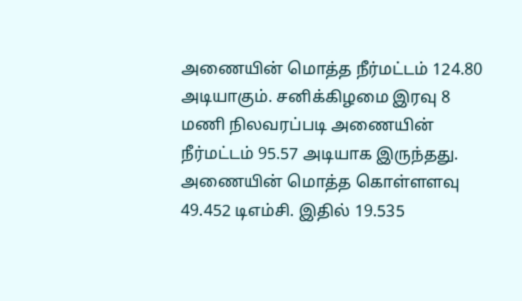அணையின் மொத்த நீர்மட்டம் 124.80 அடியாகும். சனிக்கிழமை இரவு 8 மணி நிலவரப்படி அணையின் நீர்மட்டம் 95.57 அடியாக இருந்தது. அணையின் மொத்த கொள்ளளவு 49.452 டிஎம்சி. இதில் 19.535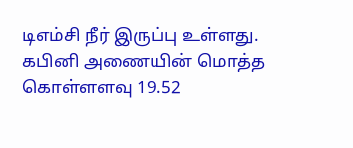டிஎம்சி நீர் இருப்பு உள்ளது.
கபினி அணையின் மொத்த கொள்ளளவு 19.52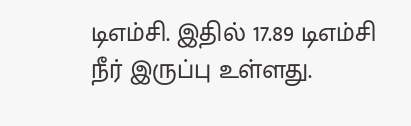டிஎம்சி. இதில் 17.89 டிஎம்சி நீர் இருப்பு உள்ளது.